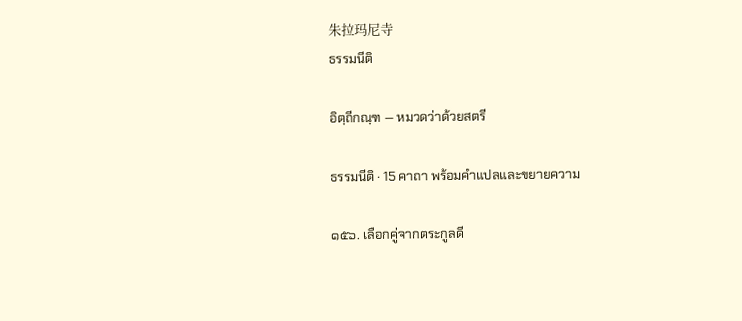朱拉玛尼寺
ธรรมนีติ

อิตฺถีกณฺฑ — หมวดว่าด้วยสตรี

ธรรมนีติ · 15 คาถา พร้อมคำแปลและขยายความ

๑๕๖. เลือกคู่จากตระกูลดี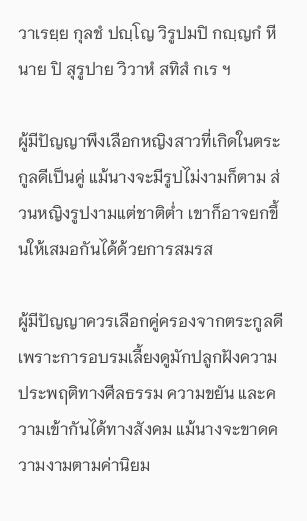วาเรยฺย กุลชํ ปญฺโญ วิรูปมปิ กญฺญกํ หีนาย ปิ สุรูปาย วิวาหํ สทิสํ กเร ฯ

ผู้มีปัญญาพึงเลือกหญิงสาวที่เกิดในตระกูลดีเป็นคู่ แม้นางจะมีรูปไม่งามก็ตาม ส่วนหญิงรูปงามแต่ชาติต่ำ เขาก็อาจยกขึ้นให้เสมอกันได้ด้วยการสมรส

ผู้มีปัญญาควรเลือกคู่ครองจากตระกูลดี เพราะการอบรมเลี้ยงดูมักปลูกฝังความประพฤติทางศีลธรรม ความขยัน และความเข้ากันได้ทางสังคม แม้นางจะขาดความงามตามค่านิยม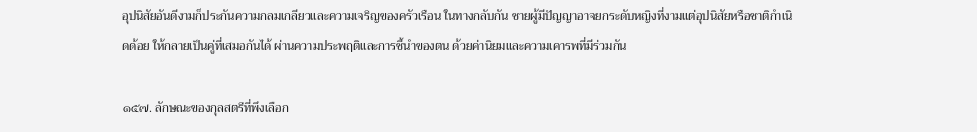อุปนิสัยอันดีงามก็ประกันความกลมเกลียวและความเจริญของครัวเรือน ในทางกลับกัน ชายผู้มีปัญญาอาจยกระดับหญิงที่งามแต่อุปนิสัยหรือชาติกำเนิดด้อย ให้กลายเป็นคู่ที่เสมอกันได้ ผ่านความประพฤติและการชี้นำของตน ด้วยค่านิยมและความเคารพที่มีร่วมกัน

๑๕๗. ลักษณะของกุลสตรีที่พึงเลือก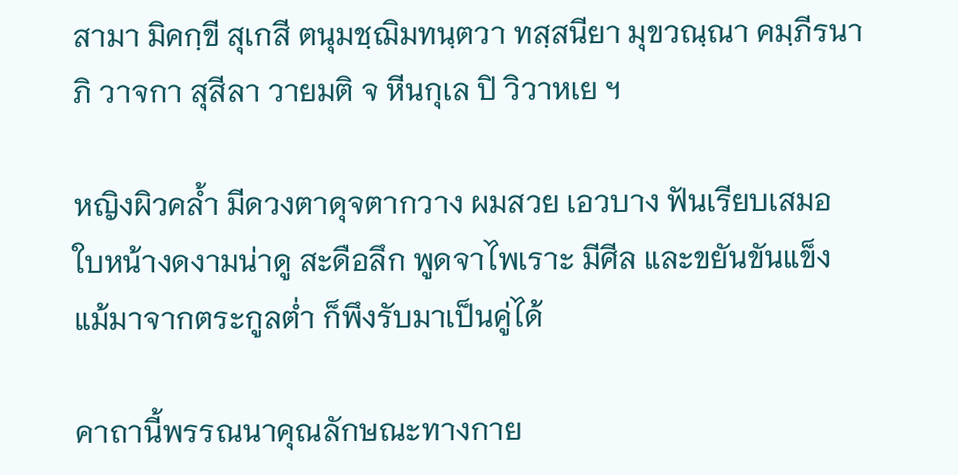สามา มิคกฺขี สุเกสี ตนุมชฺฌิมทนฺตวา ทสฺสนียา มุขวณฺณา คมฺภีรนาภิ วาจกา สุสีลา วายมติ จ หีนกุเล ปิ วิวาหเย ฯ

หญิงผิวคล้ำ มีดวงตาดุจตากวาง ผมสวย เอวบาง ฟันเรียบเสมอ ใบหน้างดงามน่าดู สะดือลึก พูดจาไพเราะ มีศีล และขยันขันแข็ง แม้มาจากตระกูลต่ำ ก็พึงรับมาเป็นคู่ได้

คาถานี้พรรณนาคุณลักษณะทางกาย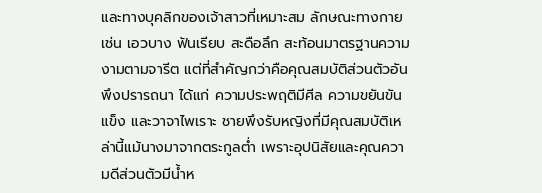และทางบุคลิกของเจ้าสาวที่เหมาะสม ลักษณะทางกายเช่น เอวบาง ฟันเรียบ สะดือลึก สะท้อนมาตรฐานความงามตามจารีต แต่ที่สำคัญกว่าคือคุณสมบัติส่วนตัวอันพึงปรารถนา ได้แก่ ความประพฤติมีศีล ความขยันขันแข็ง และวาจาไพเราะ ชายพึงรับหญิงที่มีคุณสมบัติเหล่านี้แม้นางมาจากตระกูลต่ำ เพราะอุปนิสัยและคุณความดีส่วนตัวมีน้ำห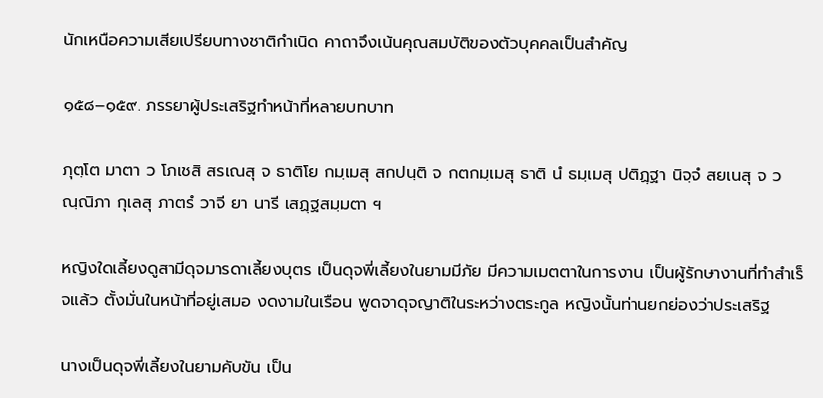นักเหนือความเสียเปรียบทางชาติกำเนิด คาถาจึงเน้นคุณสมบัติของตัวบุคคลเป็นสำคัญ

๑๕๘–๑๕๙. ภรรยาผู้ประเสริฐทำหน้าที่หลายบทบาท

ภุตฺโต มาตา ว โภเชสิ สรเณสุ จ ธาติโย กมฺเมสุ สกปนฺติ จ กตกมฺเมสุ ธาติ นํ ธมฺเมสุ ปติฏฺฐา นิจฺจํ สยเนสุ จ วณฺณิภา กุเลสุ ภาตรํ วาจี ยา นารี เสฏฺฐสมฺมตา ฯ

หญิงใดเลี้ยงดูสามีดุจมารดาเลี้ยงบุตร เป็นดุจพี่เลี้ยงในยามมีภัย มีความเมตตาในการงาน เป็นผู้รักษางานที่ทำสำเร็จแล้ว ตั้งมั่นในหน้าที่อยู่เสมอ งดงามในเรือน พูดจาดุจญาติในระหว่างตระกูล หญิงนั้นท่านยกย่องว่าประเสริฐ

นางเป็นดุจพี่เลี้ยงในยามคับขัน เป็น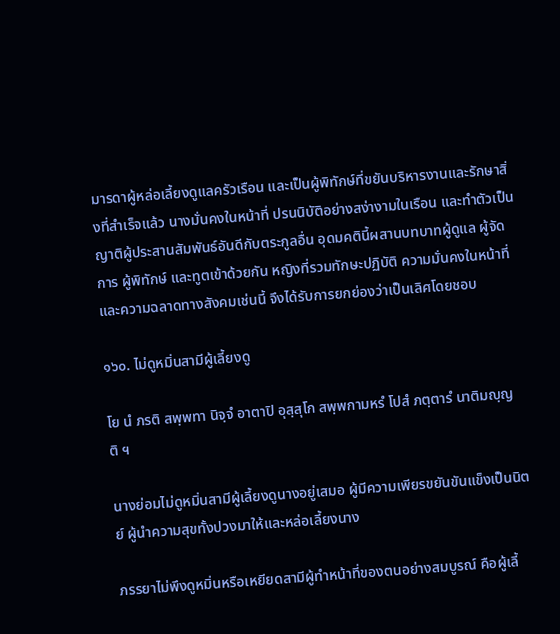มารดาผู้หล่อเลี้ยงดูแลครัวเรือน และเป็นผู้พิทักษ์ที่ขยันบริหารงานและรักษาสิ่งที่สำเร็จแล้ว นางมั่นคงในหน้าที่ ปรนนิบัติอย่างสง่างามในเรือน และทำตัวเป็นญาติผู้ประสานสัมพันธ์อันดีกับตระกูลอื่น อุดมคตินี้ผสานบทบาทผู้ดูแล ผู้จัดการ ผู้พิทักษ์ และทูตเข้าด้วยกัน หญิงที่รวมทักษะปฏิบัติ ความมั่นคงในหน้าที่ และความฉลาดทางสังคมเช่นนี้ จึงได้รับการยกย่องว่าเป็นเลิศโดยชอบ

๑๖๐. ไม่ดูหมิ่นสามีผู้เลี้ยงดู

โย นํ ภรติ สพฺพทา นิจฺจํ อาตาปิ อุสฺสุโก สพฺพกามหรํ โปสํ ภตฺตารํ นาติมญฺญติ ฯ

นางย่อมไม่ดูหมิ่นสามีผู้เลี้ยงดูนางอยู่เสมอ ผู้มีความเพียรขยันขันแข็งเป็นนิตย์ ผู้นำความสุขทั้งปวงมาให้และหล่อเลี้ยงนาง

ภรรยาไม่พึงดูหมิ่นหรือเหยียดสามีผู้ทำหน้าที่ของตนอย่างสมบูรณ์ คือผู้เลี้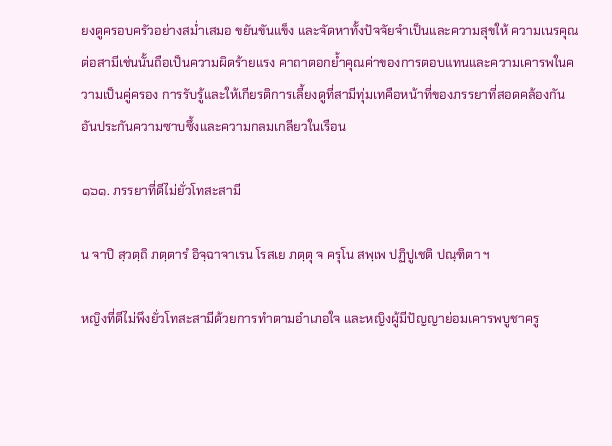ยงดูครอบครัวอย่างสม่ำเสมอ ขยันขันแข็ง และจัดหาทั้งปัจจัยจำเป็นและความสุขให้ ความเนรคุณต่อสามีเช่นนั้นถือเป็นความผิดร้ายแรง คาถาตอกย้ำคุณค่าของการตอบแทนและความเคารพในความเป็นคู่ครอง การรับรู้และให้เกียรติการเลี้ยงดูที่สามีทุ่มเทคือหน้าที่ของภรรยาที่สอดคล้องกัน อันประกันความซาบซึ้งและความกลมเกลียวในเรือน

๑๖๑. ภรรยาที่ดีไม่ยั่วโทสะสามี

น จาปิ สฺวตฺถิ ภตฺตารํ อิจฺฉาจาเรน โรสเย ภตฺตุ จ ครุโน สพฺเพ ปฏิปูเชติ ปณฺฑิตา ฯ

หญิงที่ดีไม่พึงยั่วโทสะสามีด้วยการทำตามอำเภอใจ และหญิงผู้มีปัญญาย่อมเคารพบูชาครู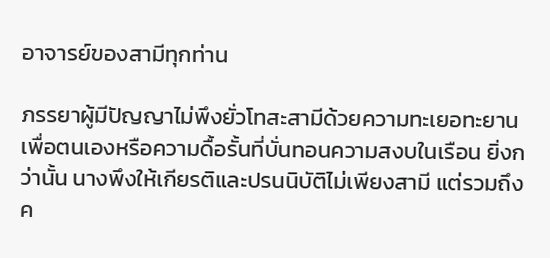อาจารย์ของสามีทุกท่าน

ภรรยาผู้มีปัญญาไม่พึงยั่วโทสะสามีด้วยความทะเยอทะยานเพื่อตนเองหรือความดื้อรั้นที่บั่นทอนความสงบในเรือน ยิ่งกว่านั้น นางพึงให้เกียรติและปรนนิบัติไม่เพียงสามี แต่รวมถึงค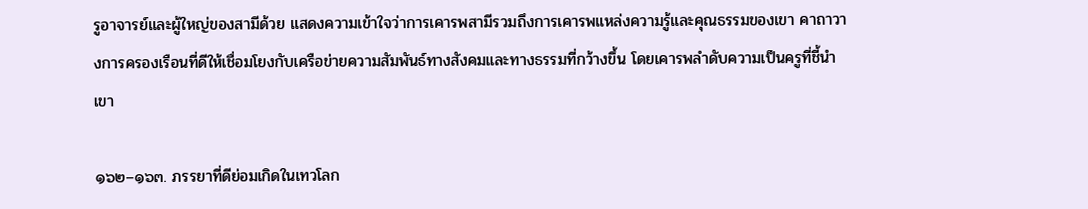รูอาจารย์และผู้ใหญ่ของสามีด้วย แสดงความเข้าใจว่าการเคารพสามีรวมถึงการเคารพแหล่งความรู้และคุณธรรมของเขา คาถาวางการครองเรือนที่ดีให้เชื่อมโยงกับเครือข่ายความสัมพันธ์ทางสังคมและทางธรรมที่กว้างขึ้น โดยเคารพลำดับความเป็นครูที่ชี้นำเขา

๑๖๒–๑๖๓. ภรรยาที่ดีย่อมเกิดในเทวโลก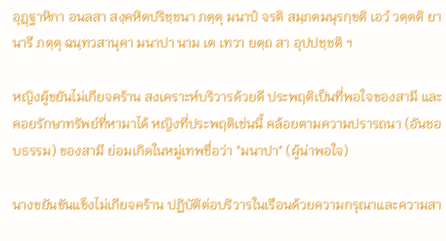อุฏฺฐาหิกา อนลสา สงฺคหิตปริชฺชนา ภตฺตุ มนาปํ จรติ สมฺภตมนุรกฺขติ เอวํ วตฺตติ ยา นารี ภตฺตุ ฉนฺทวสานุคา มนาปา นาม เต เทวา ยตฺถ สา อุปปชฺชติ ฯ

หญิงผู้ขยันไม่เกียจคร้าน สงเคราะห์บริวารด้วยดี ประพฤติเป็นที่พอใจของสามี และคอยรักษาทรัพย์ที่หามาได้ หญิงที่ประพฤติเช่นนี้ คล้อยตามความปรารถนา (อันชอบธรรม) ของสามี ย่อมเกิดในหมู่เทพชื่อว่า "มนาปา" (ผู้น่าพอใจ)

นางขยันขันแข็งไม่เกียจคร้าน ปฏิบัติต่อบริวารในเรือนด้วยความกรุณาและความสา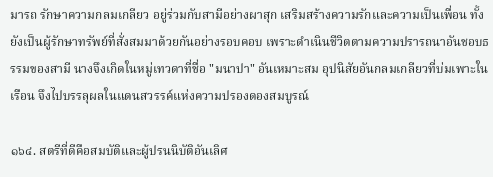มารถ รักษาความกลมเกลียว อยู่ร่วมกับสามีอย่างผาสุก เสริมสร้างความรักและความเป็นเพื่อน ทั้งยังเป็นผู้รักษาทรัพย์ที่สั่งสมมาด้วยกันอย่างรอบคอบ เพราะดำเนินชีวิตตามความปรารถนาอันชอบธรรมของสามี นางจึงเกิดในหมู่เทวดาที่ชื่อ "มนาปา" อันเหมาะสม อุปนิสัยอันกลมเกลียวที่บ่มเพาะในเรือน จึงไปบรรลุผลในแดนสวรรค์แห่งความปรองดองสมบูรณ์

๑๖๔. สตรีที่ดีคือสมบัติและผู้ปรนนิบัติอันเลิศ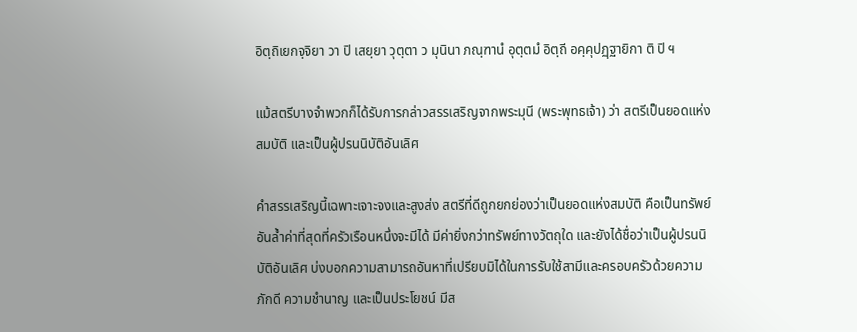อิตฺถิเยกจฺจิยา วา ปิ เสยฺยา วุตฺตา ว มุนินา ภณฺฑานํ อุตฺตมํ อิตฺถี อคฺคุปฏฺฐายิกา ติ ปิ ฯ

แม้สตรีบางจำพวกก็ได้รับการกล่าวสรรเสริญจากพระมุนี (พระพุทธเจ้า) ว่า สตรีเป็นยอดแห่งสมบัติ และเป็นผู้ปรนนิบัติอันเลิศ

คำสรรเสริญนี้เฉพาะเจาะจงและสูงส่ง สตรีที่ดีถูกยกย่องว่าเป็นยอดแห่งสมบัติ คือเป็นทรัพย์อันล้ำค่าที่สุดที่ครัวเรือนหนึ่งจะมีได้ มีค่ายิ่งกว่าทรัพย์ทางวัตถุใด และยังได้ชื่อว่าเป็นผู้ปรนนิบัติอันเลิศ บ่งบอกความสามารถอันหาที่เปรียบมิได้ในการรับใช้สามีและครอบครัวด้วยความภักดี ความชำนาญ และเป็นประโยชน์ มีส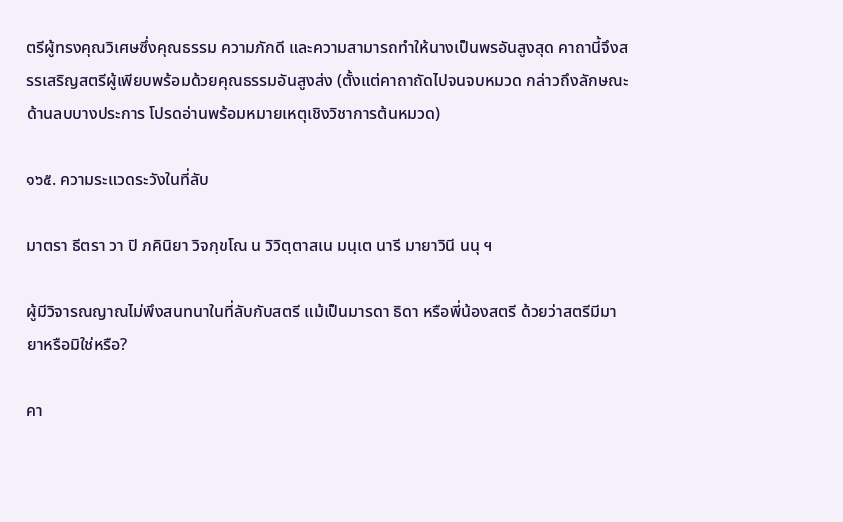ตรีผู้ทรงคุณวิเศษซึ่งคุณธรรม ความภักดี และความสามารถทำให้นางเป็นพรอันสูงสุด คาถานี้จึงสรรเสริญสตรีผู้เพียบพร้อมด้วยคุณธรรมอันสูงส่ง (ตั้งแต่คาถาถัดไปจนจบหมวด กล่าวถึงลักษณะด้านลบบางประการ โปรดอ่านพร้อมหมายเหตุเชิงวิชาการต้นหมวด)

๑๖๕. ความระแวดระวังในที่ลับ

มาตรา ธีตรา วา ปิ ภคินิยา วิจกฺขโณ น วิวิตฺตาสเน มนฺเต นารี มายาวินี นนุ ฯ

ผู้มีวิจารณญาณไม่พึงสนทนาในที่ลับกับสตรี แม้เป็นมารดา ธิดา หรือพี่น้องสตรี ด้วยว่าสตรีมีมายาหรือมิใช่หรือ?

คา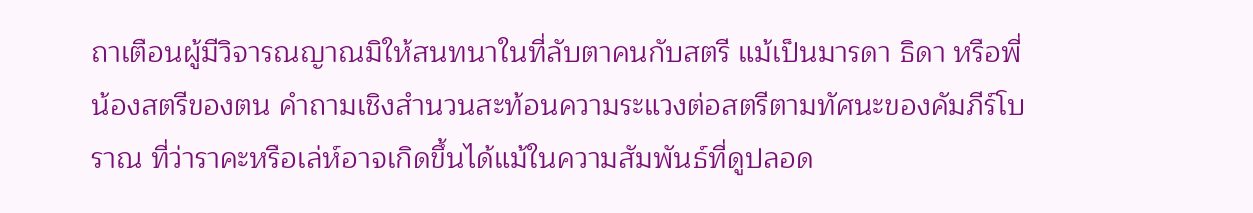ถาเตือนผู้มีวิจารณญาณมิให้สนทนาในที่ลับตาคนกับสตรี แม้เป็นมารดา ธิดา หรือพี่น้องสตรีของตน คำถามเชิงสำนวนสะท้อนความระแวงต่อสตรีตามทัศนะของคัมภีร์โบราณ ที่ว่าราคะหรือเล่ห์อาจเกิดขึ้นได้แม้ในความสัมพันธ์ที่ดูปลอด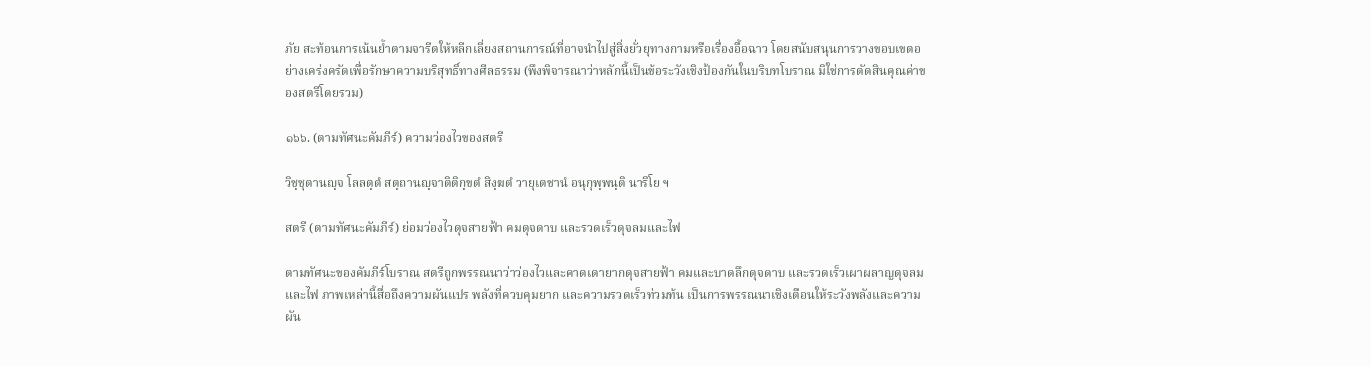ภัย สะท้อนการเน้นย้ำตามจารีตให้หลีกเลี่ยงสถานการณ์ที่อาจนำไปสู่สิ่งยั่วยุทางกามหรือเรื่องอื้อฉาว โดยสนับสนุนการวางขอบเขตอย่างเคร่งครัดเพื่อรักษาความบริสุทธิ์ทางศีลธรรม (พึงพิจารณาว่าหลักนี้เป็นข้อระวังเชิงป้องกันในบริบทโบราณ มิใช่การตัดสินคุณค่าของสตรีโดยรวม)

๑๖๖. (ตามทัศนะคัมภีร์) ความว่องไวของสตรี

วิชฺชุตานญฺจ โลลตฺตํ สตฺถานญฺจาติติกฺขตํ สิงฺฆตํ วายุเตชานํ อนุกุพฺพนฺติ นาริโย ฯ

สตรี (ตามทัศนะคัมภีร์) ย่อมว่องไวดุจสายฟ้า คมดุจดาบ และรวดเร็วดุจลมและไฟ

ตามทัศนะของคัมภีร์โบราณ สตรีถูกพรรณนาว่าว่องไวและคาดเดายากดุจสายฟ้า คมและบาดลึกดุจดาบ และรวดเร็วเผาผลาญดุจลมและไฟ ภาพเหล่านี้สื่อถึงความผันแปร พลังที่ควบคุมยาก และความรวดเร็วท่วมท้น เป็นการพรรณนาเชิงเตือนให้ระวังพลังและความผัน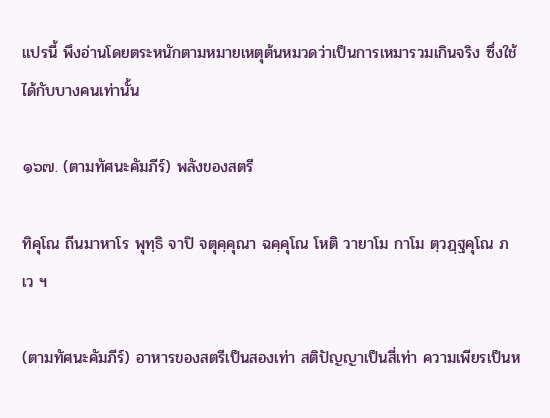แปรนี้ พึงอ่านโดยตระหนักตามหมายเหตุต้นหมวดว่าเป็นการเหมารวมเกินจริง ซึ่งใช้ได้กับบางคนเท่านั้น

๑๖๗. (ตามทัศนะคัมภีร์) พลังของสตรี

ทิคุโณ ถีนมาหาโร พุทฺธิ จาปิ จตุคฺคุณา ฉคฺคุโณ โหติ วายาโม กาโม ตฺวฏฺฐคุโณ ภเว ฯ

(ตามทัศนะคัมภีร์) อาหารของสตรีเป็นสองเท่า สติปัญญาเป็นสี่เท่า ความเพียรเป็นห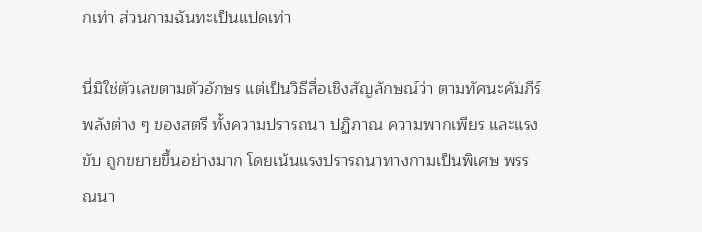กเท่า ส่วนกามฉันทะเป็นแปดเท่า

นี่มิใช่ตัวเลขตามตัวอักษร แต่เป็นวิธีสื่อเชิงสัญลักษณ์ว่า ตามทัศนะคัมภีร์ พลังต่าง ๆ ของสตรี ทั้งความปรารถนา ปฏิภาณ ความพากเพียร และแรงขับ ถูกขยายขึ้นอย่างมาก โดยเน้นแรงปรารถนาทางกามเป็นพิเศษ พรรณนา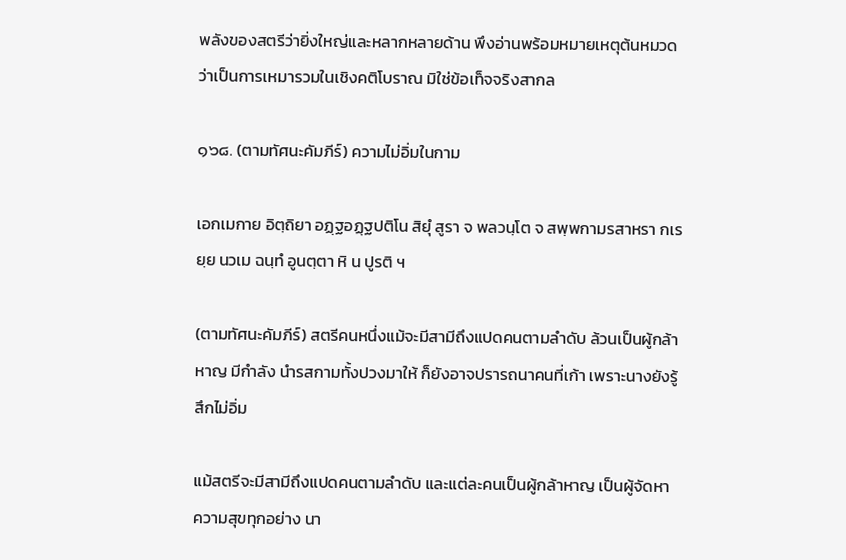พลังของสตรีว่ายิ่งใหญ่และหลากหลายด้าน พึงอ่านพร้อมหมายเหตุต้นหมวดว่าเป็นการเหมารวมในเชิงคติโบราณ มิใช่ข้อเท็จจริงสากล

๑๖๘. (ตามทัศนะคัมภีร์) ความไม่อิ่มในกาม

เอกเมกาย อิตฺถิยา อฏฺฐอฏฺฐปติโน สิยุํ สูรา จ พลวนฺโต จ สพฺพกามรสาหรา กเรยฺย นวเม ฉนฺทํ อูนตฺตา หิ น ปูรติ ฯ

(ตามทัศนะคัมภีร์) สตรีคนหนึ่งแม้จะมีสามีถึงแปดคนตามลำดับ ล้วนเป็นผู้กล้าหาญ มีกำลัง นำรสกามทั้งปวงมาให้ ก็ยังอาจปรารถนาคนที่เก้า เพราะนางยังรู้สึกไม่อิ่ม

แม้สตรีจะมีสามีถึงแปดคนตามลำดับ และแต่ละคนเป็นผู้กล้าหาญ เป็นผู้จัดหาความสุขทุกอย่าง นา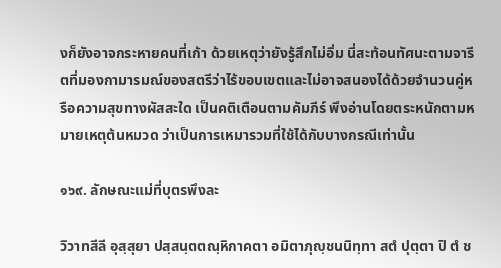งก็ยังอาจกระหายคนที่เก้า ด้วยเหตุว่ายังรู้สึกไม่อิ่ม นี่สะท้อนทัศนะตามจารีตที่มองกามารมณ์ของสตรีว่าไร้ขอบเขตและไม่อาจสนองได้ด้วยจำนวนคู่หรือความสุขทางผัสสะใด เป็นคติเตือนตามคัมภีร์ พึงอ่านโดยตระหนักตามหมายเหตุต้นหมวด ว่าเป็นการเหมารวมที่ใช้ได้กับบางกรณีเท่านั้น

๑๖๙. ลักษณะแม่ที่บุตรพึงละ

วิวาทสีลี อุสฺสุยา ปสฺสนฺตตณฺหิกาคตา อมิตาภุญฺชนนิทฺทา สตํ ปุตฺตา ปิ ตํ ช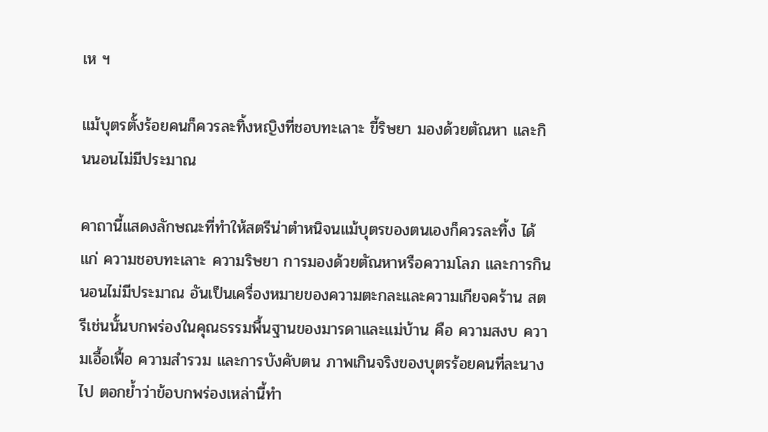เห ฯ

แม้บุตรตั้งร้อยคนก็ควรละทิ้งหญิงที่ชอบทะเลาะ ขี้ริษยา มองด้วยตัณหา และกินนอนไม่มีประมาณ

คาถานี้แสดงลักษณะที่ทำให้สตรีน่าตำหนิจนแม้บุตรของตนเองก็ควรละทิ้ง ได้แก่ ความชอบทะเลาะ ความริษยา การมองด้วยตัณหาหรือความโลภ และการกินนอนไม่มีประมาณ อันเป็นเครื่องหมายของความตะกละและความเกียจคร้าน สตรีเช่นนั้นบกพร่องในคุณธรรมพื้นฐานของมารดาและแม่บ้าน คือ ความสงบ ความเอื้อเฟื้อ ความสำรวม และการบังคับตน ภาพเกินจริงของบุตรร้อยคนที่ละนางไป ตอกย้ำว่าข้อบกพร่องเหล่านี้ทำ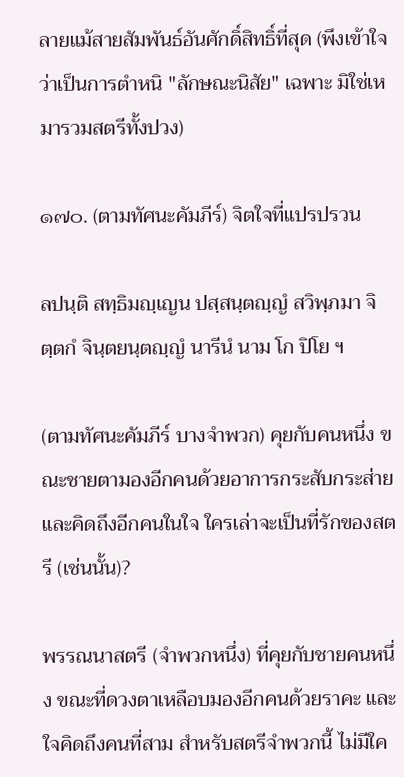ลายแม้สายสัมพันธ์อันศักดิ์สิทธิ์ที่สุด (พึงเข้าใจว่าเป็นการตำหนิ "ลักษณะนิสัย" เฉพาะ มิใช่เหมารวมสตรีทั้งปวง)

๑๗๐. (ตามทัศนะคัมภีร์) จิตใจที่แปรปรวน

ลปนฺติ สทฺธิมญฺเญน ปสฺสนฺตญฺญํ สวิพฺภมา จิตฺตกํ จินฺตยนฺตญฺญํ นารีนํ นาม โก ปิโย ฯ

(ตามทัศนะคัมภีร์ บางจำพวก) คุยกับคนหนึ่ง ขณะชายตามองอีกคนด้วยอาการกระสับกระส่าย และคิดถึงอีกคนในใจ ใครเล่าจะเป็นที่รักของสตรี (เช่นนั้น)?

พรรณนาสตรี (จำพวกหนึ่ง) ที่คุยกับชายคนหนึ่ง ขณะที่ดวงตาเหลือบมองอีกคนด้วยราคะ และใจคิดถึงคนที่สาม สำหรับสตรีจำพวกนี้ ไม่มีใค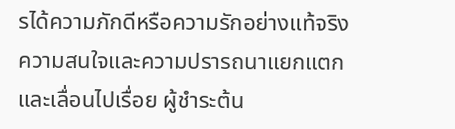รได้ความภักดีหรือความรักอย่างแท้จริง ความสนใจและความปรารถนาแยกแตกและเลื่อนไปเรื่อย ผู้ชำระต้น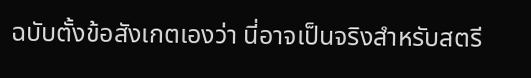ฉบับตั้งข้อสังเกตเองว่า นี่อาจเป็นจริงสำหรับสตรี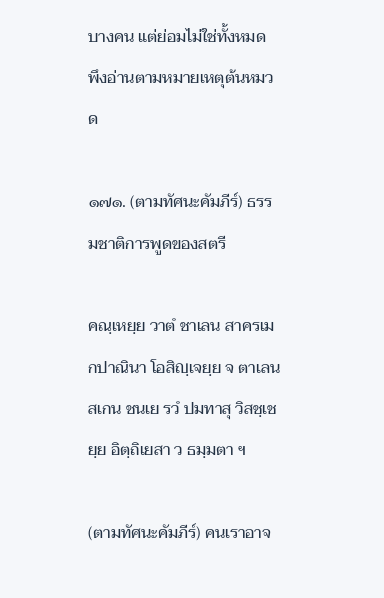บางคน แต่ย่อมไม่ใช่ทั้งหมด พึงอ่านตามหมายเหตุต้นหมวด

๑๗๑. (ตามทัศนะคัมภีร์) ธรรมชาติการพูดของสตรี

คณฺเหยฺย วาตํ ชาเลน สาครเมกปาณินา โอสิญฺเจยฺย จ ตาเลน สเกน ชนเย รวํ ปมทาสุ วิสชฺเชยฺย อิตฺถิเยสา ว ธมฺมตา ฯ

(ตามทัศนะคัมภีร์) คนเราอาจ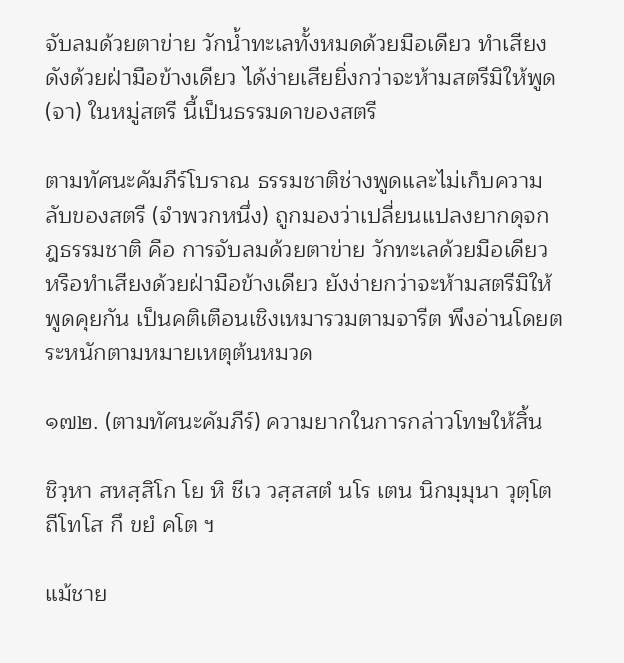จับลมด้วยตาข่าย วักน้ำทะเลทั้งหมดด้วยมือเดียว ทำเสียงดังด้วยฝ่ามือข้างเดียว ได้ง่ายเสียยิ่งกว่าจะห้ามสตรีมิให้พูด (จา) ในหมู่สตรี นี้เป็นธรรมดาของสตรี

ตามทัศนะคัมภีร์โบราณ ธรรมชาติช่างพูดและไม่เก็บความลับของสตรี (จำพวกหนึ่ง) ถูกมองว่าเปลี่ยนแปลงยากดุจกฎธรรมชาติ คือ การจับลมด้วยตาข่าย วักทะเลด้วยมือเดียว หรือทำเสียงด้วยฝ่ามือข้างเดียว ยังง่ายกว่าจะห้ามสตรีมิให้พูดคุยกัน เป็นคติเตือนเชิงเหมารวมตามจารีต พึงอ่านโดยตระหนักตามหมายเหตุต้นหมวด

๑๗๒. (ตามทัศนะคัมภีร์) ความยากในการกล่าวโทษให้สิ้น

ชิวฺหา สหสฺสิโก โย หิ ชีเว วสฺสสตํ นโร เตน นิกมฺมุนา วุตฺโต ถีโทโส กึ ขยํ คโต ฯ

แม้ชาย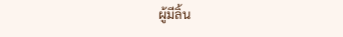ผู้มีลิ้น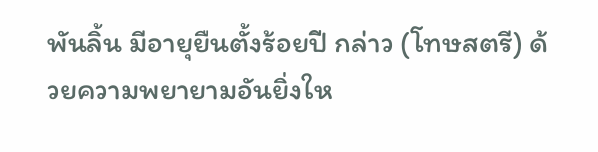พันลิ้น มีอายุยืนตั้งร้อยปี กล่าว (โทษสตรี) ด้วยความพยายามอันยิ่งให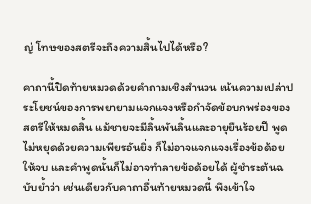ญ่ โทษของสตรีจะถึงความสิ้นไปได้หรือ?

คาถานี้ปิดท้ายหมวดด้วยคำถามเชิงสำนวน เน้นความเปล่าประโยชน์ของการพยายามแจกแจงหรือกำจัดข้อบกพร่องของสตรีให้หมดสิ้น แม้ชายจะมีลิ้นพันลิ้นและอายุยืนร้อยปี พูดไม่หยุดด้วยความเพียรอันยิ่ง ก็ไม่อาจแจกแจงเรื่องข้อด้อยให้จบ และคำพูดนั้นก็ไม่อาจทำลายข้อด้อยได้ ผู้ชำระต้นฉบับย้ำว่า เช่นเดียวกับคาถาอื่นท้ายหมวดนี้ พึงเข้าใจ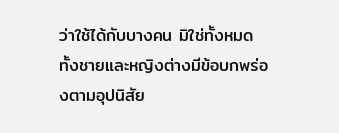ว่าใช้ได้กับบางคน มิใช่ทั้งหมด ทั้งชายและหญิงต่างมีข้อบกพร่องตามอุปนิสัย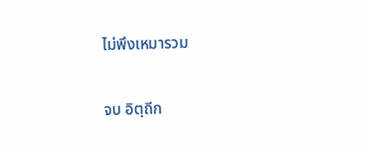ไม่พึงเหมารวม

จบ อิตฺถีก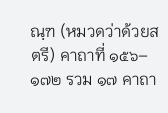ณฺฑ (หมวดว่าด้วยสตรี) คาถาที่ ๑๕๖–๑๗๒ รวม ๑๗ คาถา